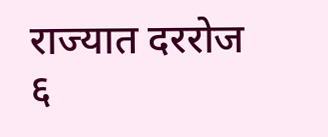राज्यात दररोज ६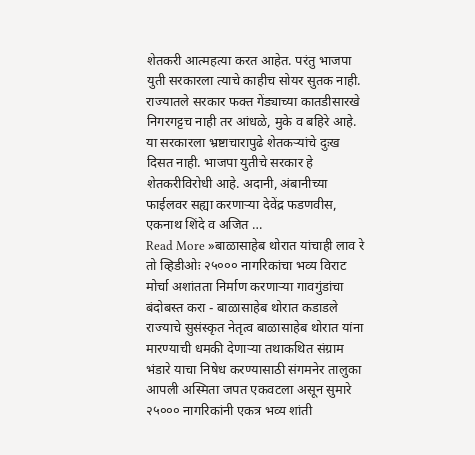शेतकरी आत्महत्या करत आहेत. परंतु भाजपा युती सरकारला त्याचे काहीच सोयर सुतक नाही. राज्यातले सरकार फक्त गेंड्याच्या कातडीसारखे निगरगट्टच नाही तर आंधळे, मुके व बहिरे आहे. या सरकारला भ्रष्टाचारापुढे शेतकऱ्यांचे दुःख दिसत नाही. भाजपा युतीचे सरकार हे शेतकरीविरोधी आहे. अदानी, अंबानीच्या फाईलवर सह्या करणाऱ्या देवेंद्र फडणवीस, एकनाथ शिंदे व अजित …
Read More »बाळासाहेब थोरात यांचाही लाव रे तो व्हिडीओः २५००० नागरिकांचा भव्य विराट मोर्चा अशांतता निर्माण करणाऱ्या गावगुंडांचा बंदोबस्त करा - बाळासाहेब थोरात कडाडले
राज्याचे सुसंस्कृत नेतृत्व बाळासाहेब थोरात यांना मारण्याची धमकी देणाऱ्या तथाकथित संग्राम भंडारे याचा निषेध करण्यासाठी संगमनेर तालुका आपली अस्मिता जपत एकवटला असून सुमारे २५००० नागरिकांनी एकत्र भव्य शांती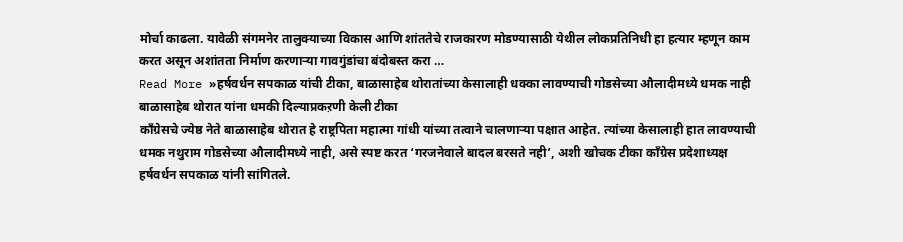मोर्चा काढला. यावेळी संगमनेर तालुक्याच्या विकास आणि शांततेचे राजकारण मोडण्यासाठी येथील लोकप्रतिनिधी हा हत्यार म्हणून काम करत असून अशांतता निर्माण करणाऱ्या गावगुंडांचा बंदोबस्त करा …
Read More »हर्षवर्धन सपकाळ यांची टीका, बाळासाहेब थोरातांच्या केसालाही धक्का लावण्याची गोडसेच्या औलादीमध्ये धमक नाही बाळासाहेब थोरात यांना धमकी दिल्याप्रकऱणी केली टीका
काँग्रेसचे ज्येष्ठ नेते बाळासाहेब थोरात हे राष्ट्रपिता महात्मा गांधी यांच्या तत्वाने चालणाऱ्या पक्षात आहेत. त्यांच्या केसालाही हात लावण्याची धमक नथुराम गोडसेच्या औलादीमध्ये नाही, असे स्पष्ट करत ‘गरजनेवाले बादल बरसते नही’, अशी खोचक टीका काँग्रेस प्रदेशाध्यक्ष हर्षवर्धन सपकाळ यांनी सांगितले.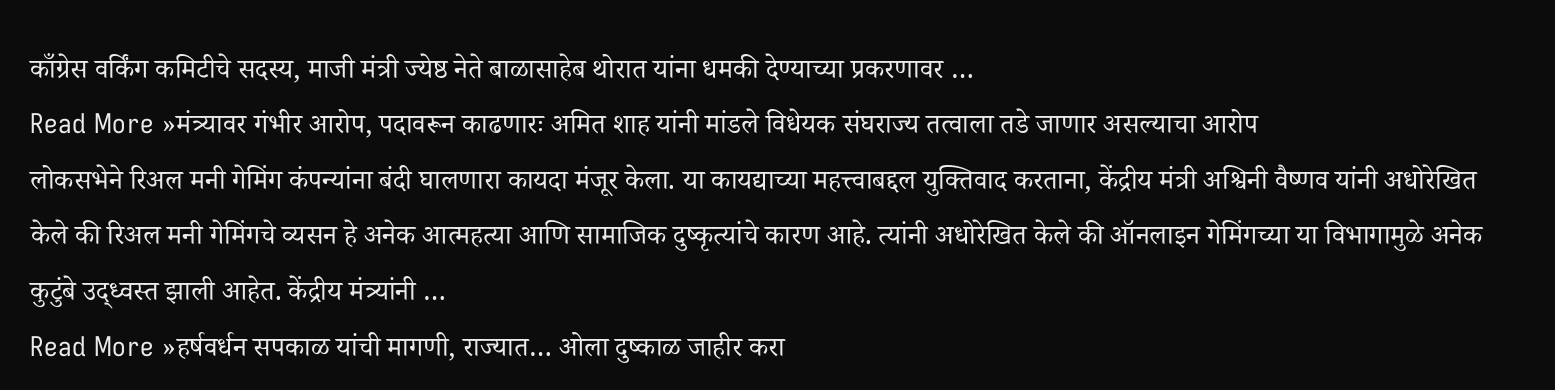काँग्रेस वर्किंग कमिटीचे सदस्य, माजी मंत्री ज्येष्ठ नेते बाळासाहेब थोरात यांना धमकी देण्याच्या प्रकरणावर …
Read More »मंत्र्यावर गंभीर आरोप, पदावरून काढणारः अमित शाह यांनी मांडले विधेयक संघराज्य तत्वाला तडे जाणार असल्याचा आरोप
लोकसभेने रिअल मनी गेमिंग कंपन्यांना बंदी घालणारा कायदा मंजूर केला. या कायद्याच्या महत्त्वाबद्दल युक्तिवाद करताना, केंद्रीय मंत्री अश्विनी वैष्णव यांनी अधोरेखित केले की रिअल मनी गेमिंगचे व्यसन हे अनेक आत्महत्या आणि सामाजिक दुष्कृत्यांचे कारण आहे. त्यांनी अधोरेखित केले की ऑनलाइन गेमिंगच्या या विभागामुळे अनेक कुटुंबे उद्ध्वस्त झाली आहेत. केंद्रीय मंत्र्यांनी …
Read More »हर्षवर्धन सपकाळ यांची मागणी, राज्यात… ओला दुष्काळ जाहीर करा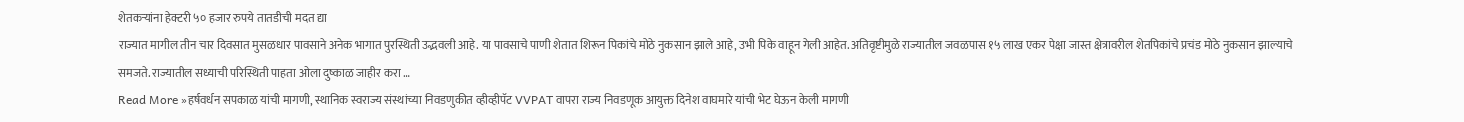शेतकऱ्यांना हेक्टरी ५० हजार रुपये तातडीची मदत द्या
राज्यात मागील तीन चार दिवसात मुसळधार पावसाने अनेक भागात पुरस्थिती उद्भवली आहे. या पावसाचे पाणी शेतात शिरून पिकांचे मोठे नुकसान झाले आहे, उभी पिके वाहून गेली आहेत. अतिवृष्टीमुळे राज्यातील जवळपास १५ लाख एकर पेक्षा जास्त क्षेत्रावरील शेतपिकांचे प्रचंड मोठे नुकसान झाल्याचे समजते. राज्यातील सध्याची परिस्थिती पाहता ओला दुष्काळ जाहीर करा …
Read More »हर्षवर्धन सपकाळ यांची मागणी, स्थानिक स्वराज्य संस्थांच्या निवडणुकीत व्हीव्हीपॅट VVPAT वापरा राज्य निवडणूक आयुक्त दिनेश वाघमारे यांची भेट घेऊन केली मागणी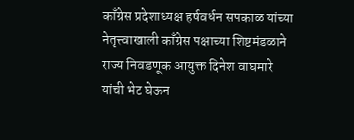काँग्रेस प्रदेशाध्यक्ष हर्षवर्धन सपकाळ यांच्या नेतृत्त्वाखाली काँग्रेस पक्षाच्या शिष्टमंडळाने राज्य निवडणूक आयुक्त दिनेश वाघमारे यांची भेट घेऊन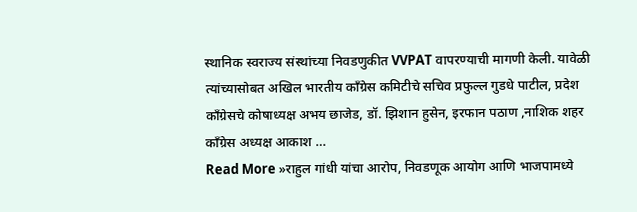स्थानिक स्वराज्य संस्थांच्या निवडणुकीत VVPAT वापरण्याची मागणी केली. यावेळी त्यांच्यासोबत अखिल भारतीय काँग्रेस कमिटीचे सचिव प्रफुल्ल गुडधे पाटील, प्रदेश काँग्रेसचे कोषाध्यक्ष अभय छाजेड, डॉ. झिशान हुसेन, इरफान पठाण ,नाशिक शहर काँग्रेस अध्यक्ष आकाश …
Read More »राहुल गांधी यांचा आरोप, निवडणूक आयोग आणि भाजपामध्ये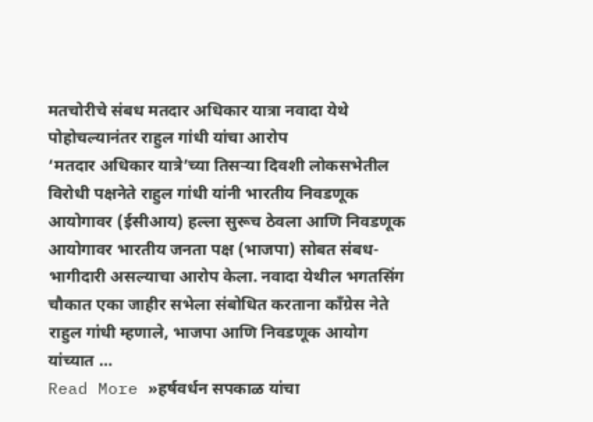मतचोरीचे संबध मतदार अधिकार यात्रा नवादा येथे पोहोचल्यानंतर राहुल गांधी यांचा आरोप
‘मतदार अधिकार यात्रे’च्या तिसऱ्या दिवशी लोकसभेतील विरोधी पक्षनेते राहुल गांधी यांनी भारतीय निवडणूक आयोगावर (ईसीआय) हल्ला सुरूच ठेवला आणि निवडणूक आयोगावर भारतीय जनता पक्ष (भाजपा) सोबत संबध- भागीदारी असल्याचा आरोप केला. नवादा येथील भगतसिंग चौकात एका जाहीर सभेला संबोधित करताना काँग्रेस नेते राहुल गांधी म्हणाले, भाजपा आणि निवडणूक आयोग यांच्यात …
Read More »हर्षवर्धन सपकाळ यांचा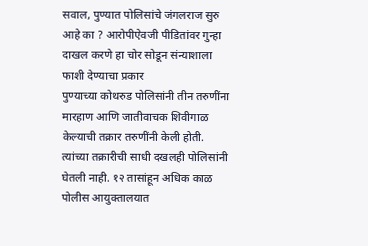सवाल, पुण्यात पोलिसांचे जंगलराज सुरु आहे का ? आरोपीऐवजी पीडितांवर गुन्हा दाखल करणे हा चोर सोडून संन्याशाला फाशी देण्याचा प्रकार
पुण्याच्या कोथरुड पोलिसांनी तीन तरुणींना मारहाण आणि जातीवाचक शिवीगाळ केल्याची तक्रार तरुणींनी केली होती. त्यांच्या तक्रारीची साधी दखलही पोलिसांनी घेतली नाही. १२ तासांहून अधिक काळ पोलीस आयुक्तालयात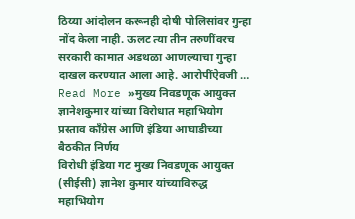ठिय्या आंदोलन करूनही दोषी पोलिसांवर गुन्हा नोंद केला नाही. ऊलट त्या तीन तरुणींवरच सरकारी कामात अडथळा आणल्याचा गुन्हा दाखल करण्यात आला आहे. आरोपींऐवजी …
Read More »मुख्य निवडणूक आयुक्त ज्ञानेशकुमार यांच्या विरोधात महाभियोग प्रस्ताव काँग्रेस आणि इंडिया आघाडीच्या बैठकीत निर्णय
विरोधी इंडिया गट मुख्य निवडणूक आयुक्त (सीईसी) ज्ञानेश कुमार यांच्याविरुद्ध महाभियोग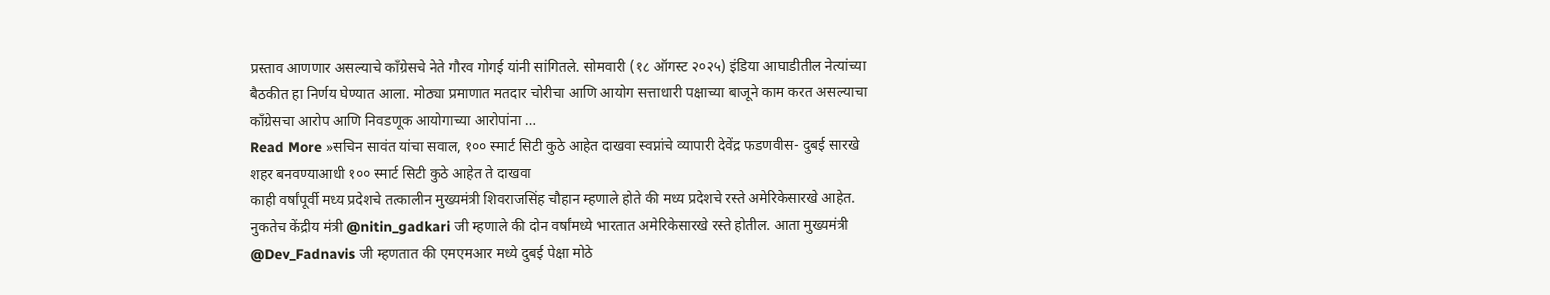प्रस्ताव आणणार असल्याचे काँग्रेसचे नेते गौरव गोगई यांनी सांगितले. सोमवारी (१८ ऑगस्ट २०२५) इंडिया आघाडीतील नेत्यांच्या बैठकीत हा निर्णय घेण्यात आला. मोठ्या प्रमाणात मतदार चोरीचा आणि आयोग सत्ताधारी पक्षाच्या बाजूने काम करत असल्याचा काँग्रेसचा आरोप आणि निवडणूक आयोगाच्या आरोपांना …
Read More »सचिन सावंत यांचा सवाल, १०० स्मार्ट सिटी कुठे आहेत दाखवा स्वप्नांचे व्यापारी देवेंद्र फडणवीस- दुबई सारखे शहर बनवण्याआधी १०० स्मार्ट सिटी कुठे आहेत ते दाखवा
काही वर्षांपूर्वी मध्य प्रदेशचे तत्कालीन मुख्यमंत्री शिवराजसिंह चौहान म्हणाले होते की मध्य प्रदेशचे रस्ते अमेरिकेसारखे आहेत. नुकतेच केंद्रीय मंत्री @nitin_gadkari जी म्हणाले की दोन वर्षांमध्ये भारतात अमेरिकेसारखे रस्ते होतील. आता मुख्यमंत्री @Dev_Fadnavis जी म्हणतात की एमएमआर मध्ये दुबई पेक्षा मोठे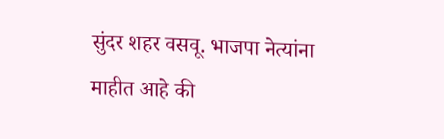सुंदर शहर वसवू. भाजपा नेत्यांना माहीत आहे की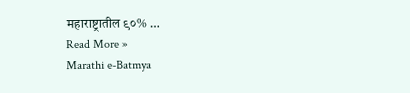महाराष्ट्रातील ९०% …
Read More »
Marathi e-Batmya